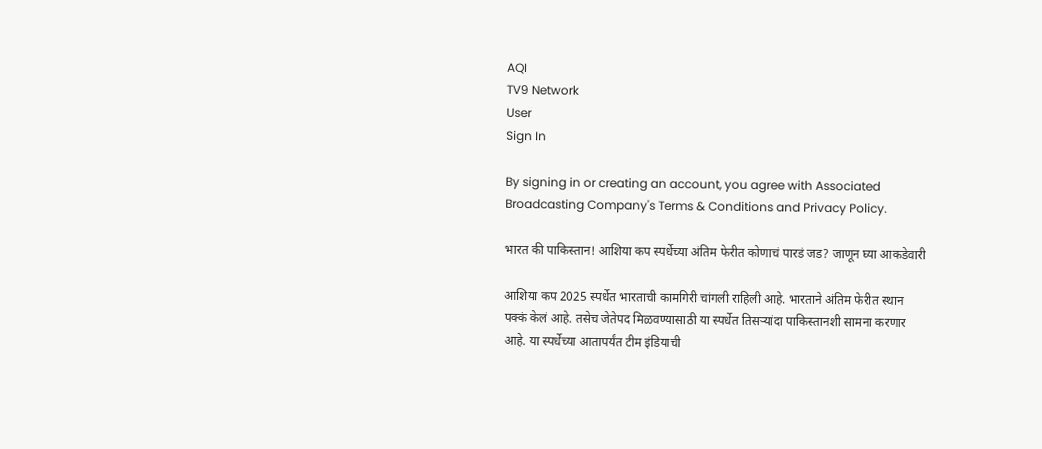AQI
TV9 Network
User
Sign In

By signing in or creating an account, you agree with Associated Broadcasting Company's Terms & Conditions and Privacy Policy.

भारत की पाकिस्तान! आशिया कप स्पर्धेच्या अंतिम फेरीत कोणाचं पारडं जड? जाणून घ्या आकडेवारी

आशिया कप 2025 स्पर्धेत भारताची कामगिरी चांगली राहिली आहे. भारताने अंतिम फेरीत स्थान पक्कं केलं आहे. तसेच जेतेपद मिळवण्यासाठी या स्पर्धेत तिसऱ्यांदा पाकिस्तानशी सामना करणार आहे. या स्पर्धेच्या आतापर्यंत टीम इंडियाची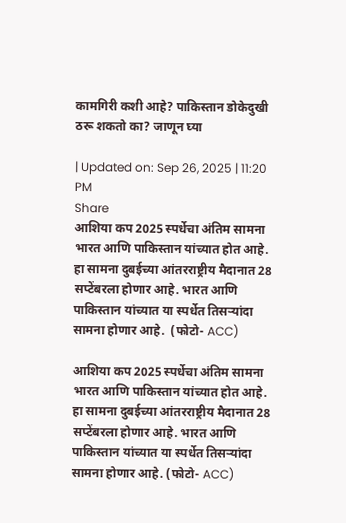कामगिरी कशी आहे? पाकिस्तान डोकेदुखी ठरू शकतो का? जाणून घ्या

| Updated on: Sep 26, 2025 | 11:20 PM
Share
आशिया कप 2025 स्पर्धेचा अंतिम सामना भारत आणि पाकिस्तान यांच्यात होत आहे. हा सामना दुबईच्या आंतरराष्ट्रीय मैदानात 28 सप्टेंबरला होणार आहे. भारत आणि पाकिस्तान यांच्यात या स्पर्धेत तिसऱ्यांदा सामना होणार आहे.  (फोटो- ACC)

आशिया कप 2025 स्पर्धेचा अंतिम सामना भारत आणि पाकिस्तान यांच्यात होत आहे. हा सामना दुबईच्या आंतरराष्ट्रीय मैदानात 28 सप्टेंबरला होणार आहे. भारत आणि पाकिस्तान यांच्यात या स्पर्धेत तिसऱ्यांदा सामना होणार आहे. (फोटो- ACC)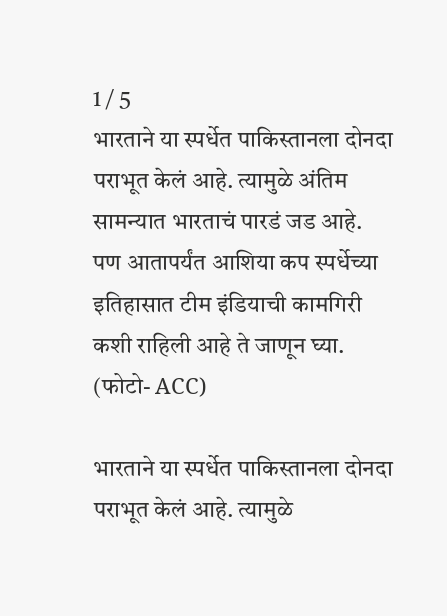1 / 5
भारताने या स्पर्धेत पाकिस्तानला दोनदा पराभूत केलं आहे. त्यामुळे अंतिम सामन्यात भारताचं पारडं जड आहे. पण आतापर्यंत आशिया कप स्पर्धेच्या इतिहासात टीम इंडियाची कामगिरी कशी राहिली आहे ते जाणून घ्या. (फोटो- ACC)

भारताने या स्पर्धेत पाकिस्तानला दोनदा पराभूत केलं आहे. त्यामुळे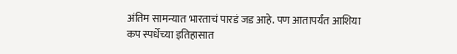अंतिम सामन्यात भारताचं पारडं जड आहे. पण आतापर्यंत आशिया कप स्पर्धेच्या इतिहासात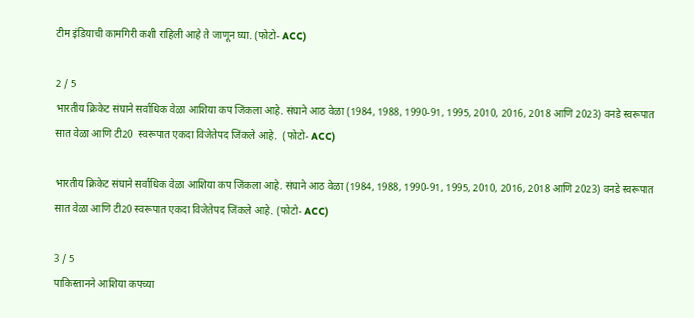टीम इंडियाची कामगिरी कशी राहिली आहे ते जाणून घ्या. (फोटो- ACC)

2 / 5
भारतीय क्रिकेट संघाने सर्वाधिक वेळा आशिया कप जिंकला आहे. संघाने आठ वेळा (1984, 1988, 1990-91, 1995, 2010, 2016, 2018 आणि 2023) वनडे स्वरूपात सात वेळा आणि टी20  स्वरूपात एकदा विजेतेपद जिंकले आहे.  (फोटो- ACC)

भारतीय क्रिकेट संघाने सर्वाधिक वेळा आशिया कप जिंकला आहे. संघाने आठ वेळा (1984, 1988, 1990-91, 1995, 2010, 2016, 2018 आणि 2023) वनडे स्वरूपात सात वेळा आणि टी20 स्वरूपात एकदा विजेतेपद जिंकले आहे. (फोटो- ACC)

3 / 5
पाकिस्तानने आशिया कपच्या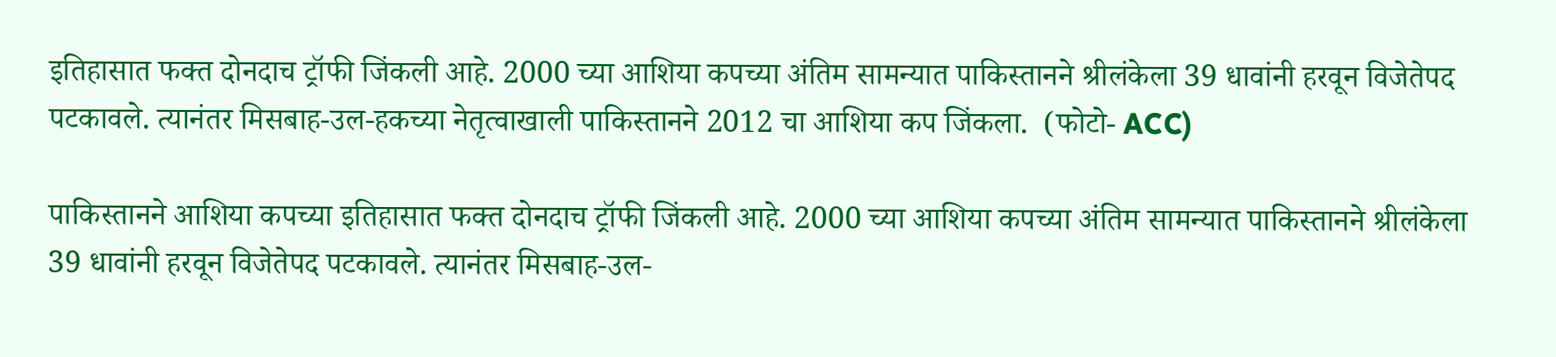इतिहासात फक्त दोनदाच ट्रॉफी जिंकली आहे. 2000 च्या आशिया कपच्या अंतिम सामन्यात पाकिस्तानने श्रीलंकेला 39 धावांनी हरवून विजेतेपद पटकावले. त्यानंतर मिसबाह-उल-हकच्या नेतृत्वाखाली पाकिस्तानने 2012 चा आशिया कप जिंकला.  (फोटो- ACC)

पाकिस्तानने आशिया कपच्या इतिहासात फक्त दोनदाच ट्रॉफी जिंकली आहे. 2000 च्या आशिया कपच्या अंतिम सामन्यात पाकिस्तानने श्रीलंकेला 39 धावांनी हरवून विजेतेपद पटकावले. त्यानंतर मिसबाह-उल-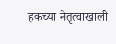हकच्या नेतृत्वाखाली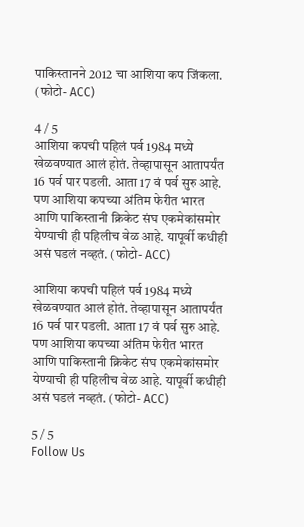पाकिस्तानने 2012 चा आशिया कप जिंकला. (फोटो- ACC)

4 / 5
आशिया कपची पहिलं पर्व 1984 मध्ये खेळवण्यात आलं होतं. तेव्हापासून आतापर्यंत 16 पर्व पार पडली. आता 17 वं पर्व सुरु आहे. पण आशिया कपच्या अंतिम फेरीत भारत आणि पाकिस्तानी क्रिकेट संघ एकमेकांसमोर येण्याची ही पहिलीच वेळ आहे. यापूर्वी कधीही असं घडलं नव्हतं. (फोटो- ACC)

आशिया कपची पहिलं पर्व 1984 मध्ये खेळवण्यात आलं होतं. तेव्हापासून आतापर्यंत 16 पर्व पार पडली. आता 17 वं पर्व सुरु आहे. पण आशिया कपच्या अंतिम फेरीत भारत आणि पाकिस्तानी क्रिकेट संघ एकमेकांसमोर येण्याची ही पहिलीच वेळ आहे. यापूर्वी कधीही असं घडलं नव्हतं. (फोटो- ACC)

5 / 5
Follow Us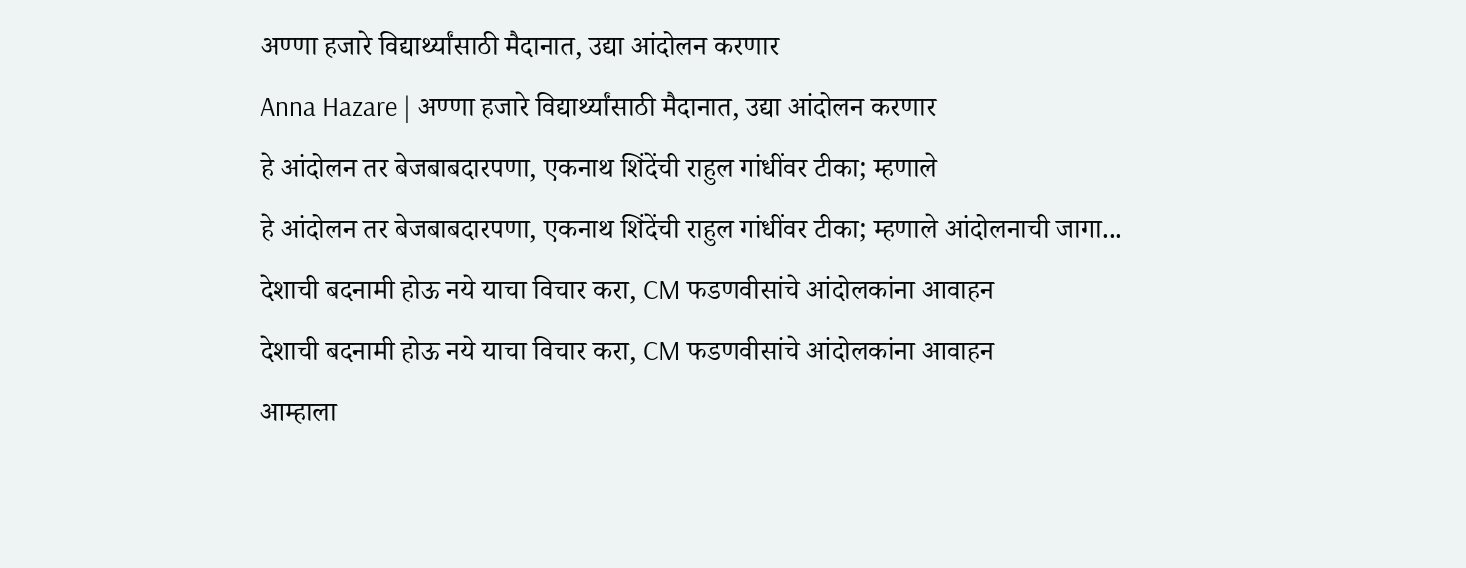अण्णा हजारे विद्यार्थ्यांसाठी मैदानात, उद्या आंदोलन करणार
Anna Hazare | अण्णा हजारे विद्यार्थ्यांसाठी मैदानात, उद्या आंदोलन करणार
हे आंदोलन तर बेजबाबदारपणा, एकनाथ शिंदेंची राहुल गांधींवर टीका; म्हणाले
हे आंदोलन तर बेजबाबदारपणा, एकनाथ शिंदेंची राहुल गांधींवर टीका; म्हणाले आंदोलनाची जागा...
देशाची बदनामी होऊ नये याचा विचार करा, CM फडणवीसांचे आंदोलकांना आवाहन
देशाची बदनामी होऊ नये याचा विचार करा, CM फडणवीसांचे आंदोलकांना आवाहन
आम्हाला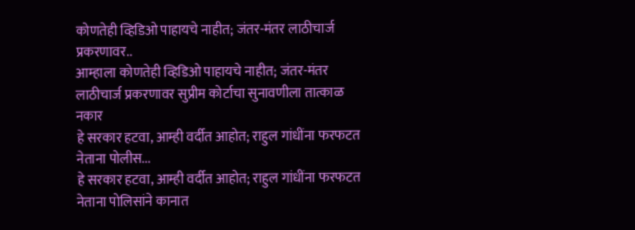कोणतेही व्हिडिओ पाहायचे नाहीत; जंतर-मंतर लाठीचार्ज प्रकरणावर..
आम्हाला कोणतेही व्हिडिओ पाहायचे नाहीत; जंतर-मंतर लाठीचार्ज प्रकरणावर सुप्रीम कोर्टाचा सुनावणीला तात्काळ नकार
हे सरकार हटवा, आम्ही वर्दीत आहोत; राहुल गांधींना फरफटत नेताना पोलीस...
हे सरकार हटवा, आम्ही वर्दीत आहोत; राहुल गांधींना फरफटत नेताना पोलिसांने कानात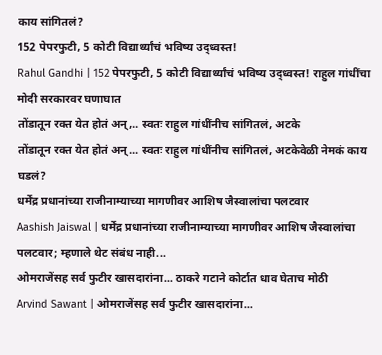काय सांगितलं?
152 पेपरफुटी, 5 कोटी विद्यार्थ्यांचं भविष्य उद्ध्वस्त!
Rahul Gandhi | 152 पेपरफुटी, 5 कोटी विद्यार्थ्यांचं भविष्य उद्ध्वस्त! राहुल गांधींचा मोदी सरकारवर घणाघात
तोंडातून रक्त येत होतं अन्,.. स्वतः राहुल गांधींनीच सांगितलं, अटके
तोंडातून रक्त येत होतं अन्... स्वतः राहुल गांधींनीच सांगितलं, अटकेवेळी नेमकं काय घडलं?
धर्मेंद्र प्रधानांच्या राजीनाम्याच्या मागणीवर आशिष जैस्वालांचा पलटवार
Aashish Jaiswal | धर्मेंद्र प्रधानांच्या राजीनाम्याच्या मागणीवर आशिष जैस्वालांचा पलटवार; म्हणाले थेट संबंध नाही...
ओमराजेंसह सर्व फुटीर खासदारांना... ठाकरे गटाने कोर्टात धाव घेताच मोठी
Arvind Sawant | ओमराजेंसह सर्व फुटीर खासदारांना...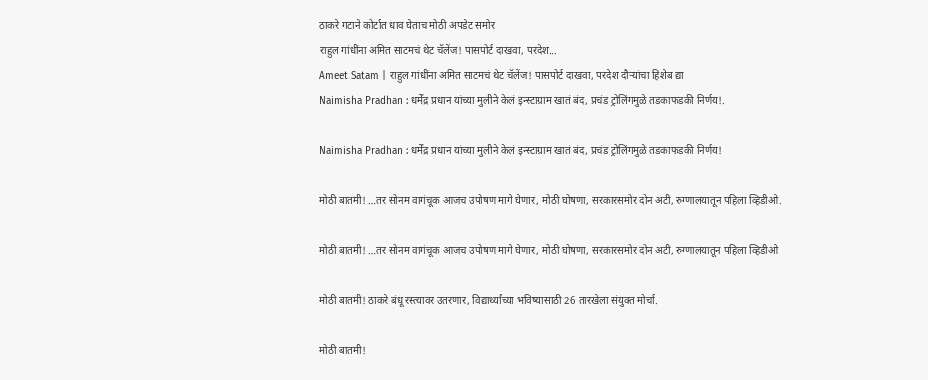ठाकरे गटाने कोर्टात धाव घेताच मोठी अपडेट समोर
राहुल गांधींना अमित साटमचं थेट चॅलेंज! पासपोर्ट दाखवा, परदेश...
Ameet Satam | राहुल गांधींना अमित साटमचं थेट चॅलेंज! पासपोर्ट दाखवा, परदेश दौऱ्यांचा हिशेब द्या
Naimisha Pradhan : धर्मेंद्र प्रधान यांच्या मुलीने केलं इन्स्टाग्राम खातं बंद, प्रचंड ट्रोलिंगमुळे तडकाफडकी निर्णय!.

Naimisha Pradhan : धर्मेंद्र प्रधान यांच्या मुलीने केलं इन्स्टाग्राम खातं बंद, प्रचंड ट्रोलिंगमुळे तडकाफडकी निर्णय!

मोठी बातमी! …तर सोनम वागंचूक आजच उपोषण मागे घेणार, मोठी घोषणा, सरकारसमोर दोन अटी, रुग्णालयातून पहिला व्हिडीओ.

मोठी बातमी! …तर सोनम वागंचूक आजच उपोषण मागे घेणार, मोठी घोषणा, सरकारसमोर दोन अटी, रुग्णालयातून पहिला व्हिडीओ

मोठी बातमी! ठाकरे बंधू रस्त्यावर उतरणार, विद्यार्थ्यांच्या भविष्यासाठी 26 तारखेला संयुक्त मोर्चा.

मोठी बातमी!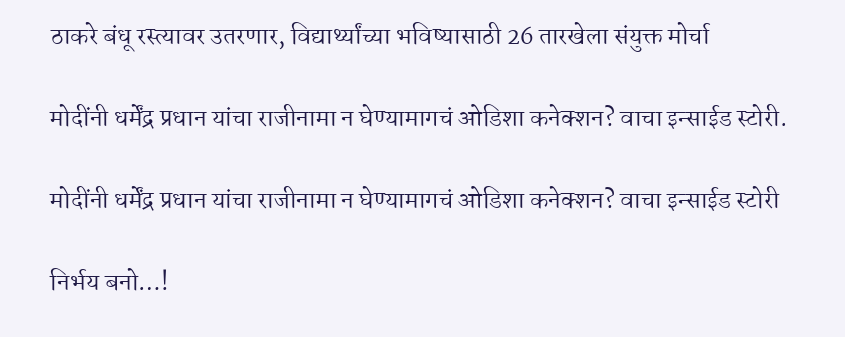ठाकरे बंधू रस्त्यावर उतरणार, विद्यार्थ्यांच्या भविष्यासाठी 26 तारखेला संयुक्त मोर्चा

मोदींनी धर्मेंद्र प्रधान यांचा राजीनामा न घेण्यामागचं ओडिशा कनेक्शन? वाचा इन्साईड स्टोरी.

मोदींनी धर्मेंद्र प्रधान यांचा राजीनामा न घेण्यामागचं ओडिशा कनेक्शन? वाचा इन्साईड स्टोरी

निर्भय बनो…!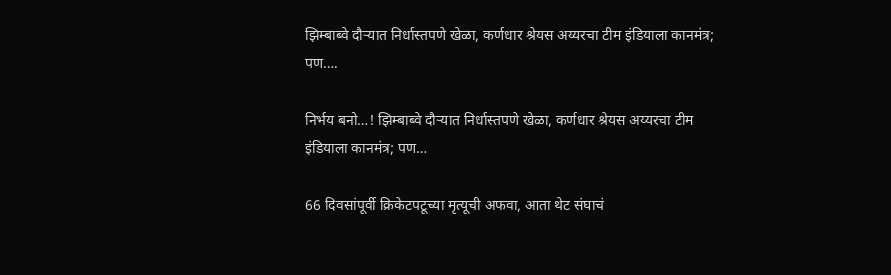झिम्बाब्वे दौऱ्यात निर्धास्तपणे खेळा, कर्णधार श्रेयस अय्यरचा टीम इंडियाला कानमंत्र; पण….

निर्भय बनो…! झिम्बाब्वे दौऱ्यात निर्धास्तपणे खेळा, कर्णधार श्रेयस अय्यरचा टीम इंडियाला कानमंत्र; पण…

66 दिवसांपूर्वी क्रिकेटपटूच्या मृत्यूची अफवा, आता थेट संघाचं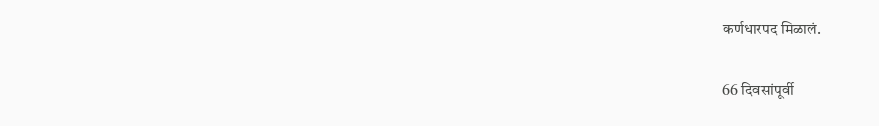कर्णधारपद मिळालं.

66 दिवसांपूर्वी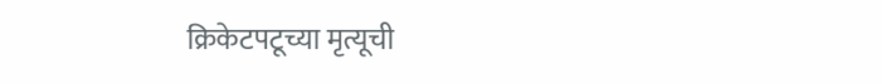क्रिकेटपटूच्या मृत्यूची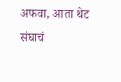अफवा, आता थेट संघाचं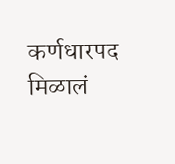कर्णधारपद मिळालं